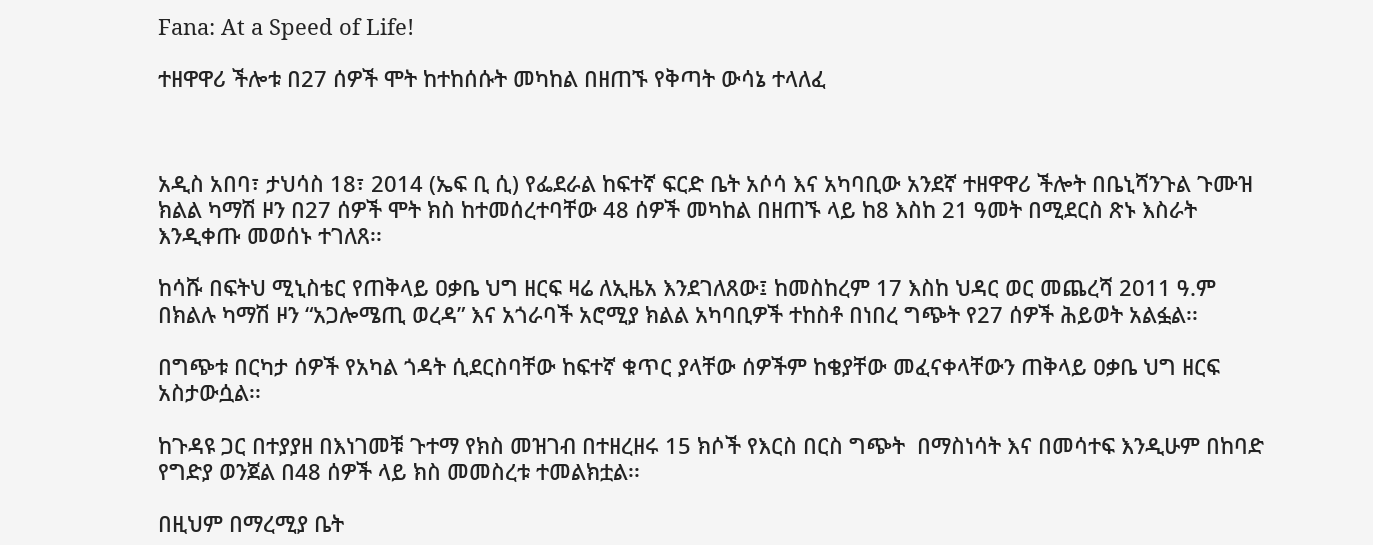Fana: At a Speed of Life!

ተዘዋዋሪ ችሎቱ በ27 ሰዎች ሞት ከተከሰሱት መካከል በዘጠኙ የቅጣት ውሳኔ ተላለፈ



አዲስ አበባ፣ ታህሳስ 18፣ 2014 (ኤፍ ቢ ሲ) የፌደራል ከፍተኛ ፍርድ ቤት አሶሳ እና አካባቢው አንደኛ ተዘዋዋሪ ችሎት በቤኒሻንጉል ጉሙዝ ክልል ካማሽ ዞን በ27 ሰዎች ሞት ክስ ከተመሰረተባቸው 48 ሰዎች መካከል በዘጠኙ ላይ ከ8 እስከ 21 ዓመት በሚደርስ ጽኑ እስራት እንዲቀጡ መወሰኑ ተገለጸ፡፡

ከሳሹ በፍትህ ሚኒስቴር የጠቅላይ ዐቃቤ ህግ ዘርፍ ዛሬ ለኢዜአ እንደገለጸው፤ ከመስከረም 17 እስከ ህዳር ወር መጨረሻ 2011 ዓ.ም በክልሉ ካማሽ ዞን “አጋሎሜጢ ወረዳ” እና አጎራባች አሮሚያ ክልል አካባቢዎች ተከስቶ በነበረ ግጭት የ27 ሰዎች ሕይወት አልፏል፡፡

በግጭቱ በርካታ ሰዎች የአካል ጎዳት ሲደርስባቸው ከፍተኛ ቁጥር ያላቸው ሰዎችም ከቄያቸው መፈናቀላቸውን ጠቅላይ ዐቃቤ ህግ ዘርፍ አስታውሷል፡፡

ከጉዳዩ ጋር በተያያዘ በእነገመቹ ጉተማ የክስ መዝገብ በተዘረዘሩ 15 ክሶች የእርስ በርስ ግጭት  በማስነሳት እና በመሳተፍ እንዲሁም በከባድ የግድያ ወንጀል በ48 ሰዎች ላይ ክስ መመስረቱ ተመልክቷል፡፡

በዚህም በማረሚያ ቤት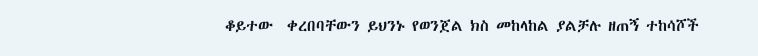ቆይተው  ቀረበባቸውን ይህንኑ የወንጀል ክስ መከላከል ያልቻሉ ዘጠኝ ተከሳሾች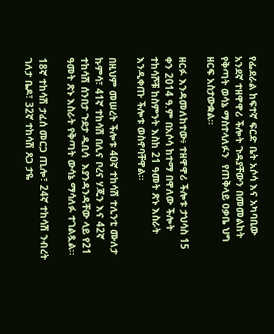የፌደራል ከፍተኛ ፍርድ ቤት አሶሳ እና አካባቢው አንደኛ ተዘዋዋሪ ችሎት ጉዳያቸውን በመመልከት የቅጣት ወሳኔ ማስተላለፉን  የጠቅላይ ዐቃቤ ህግ ዘርፍ አስታውቋል።

ዘርፉ እንዳመለከተው፥ ተዘዋዋሪ ችሎቱ ታህሳስ 15 ቀን 2014 ዓ.ም በአሶሳ ከተማ በዋለው ችሎት ተከሳሾቹ ከስምንት እስከ 21 ዓመት ጽኑ እስራት እንዲቀጡ ችሎቱ ወስኖባቸዋል።

በዚህም መሠረት ችሎቱ 40ኛ ተከሳሽ ተሊንቲ ሙለታ ኩምሳ፣ 41ኛ ተከሳሽ በሊና ቦረና ሃጂን እና 42ኛ ተከሳሽ ሰንበታ ጉደታ ዲቢሳ  እያንዳንዳቸው ላይ የ21 ዓመት ጽኑ እስራት የቅጣት ውሳኔ ማሳለፉ ተገልጿል፡፡

18ኛ ተከሳሽ ታፈሰ መርጋ ጢሎ፣ 24ኛ ተከሳሽ ንብረት ገለታ ቤዶ፣ 32ኛ ተከሳሽ ጸጋ ታዬ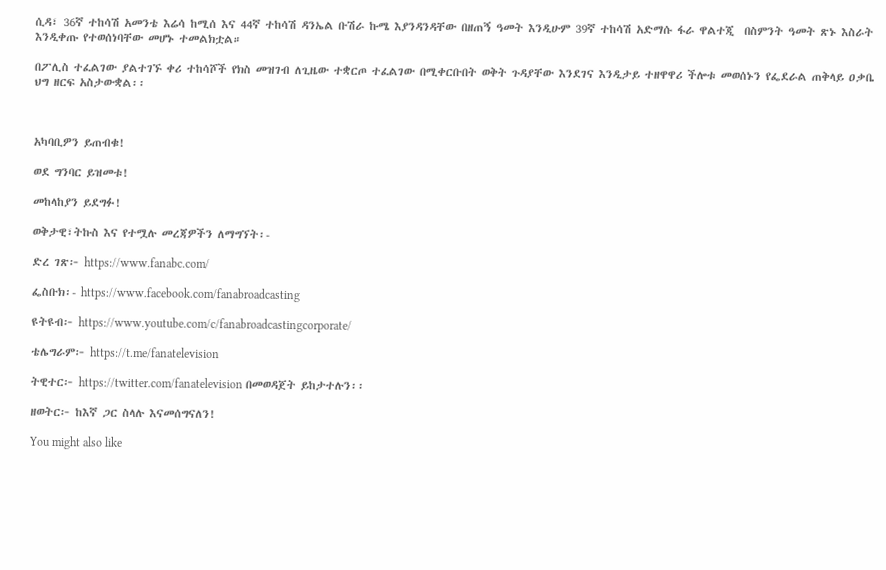ሲዳ፣ 36ኛ ተከሳሽ አመንቴ እሬሳ ከሚሰ እና 44ኛ ተከሳሽ ዳንኤል ቡሽራ ኩሜ እያንዳንዳቸው በዘጠኝ ዓመት እንዲሁም 39ኛ ተከሳሽ አድማሱ ፋራ ዋልተጂ  በስምንት ዓመት ጽኑ እስራት እንዲቀጡ የተወሰነባቸው መሆኑ ተመልክቷል።

በፖሊስ ተፈልገው ያልተገኙ ቀሪ ተከሳሾች የክስ መዝገብ ለጊዜው ተቋርጦ ተፈልገው በሚቀርቡበት ወቅት ጉዳያቸው እንደገና እንዲታይ ተዘዋዋሪ ችሎቱ መወሰኑን የፌደራል ጠቅላይ ዐቃቤ ህግ ዘርፍ አስታውቋል፡፡



አካባቢዎን ይጠብቁ!

ወደ ግንባር ይዝመቱ!

መከላከያን ይደግፉ!

ወቅታዊ፣ትኩስ እና የተሟሉ መረጃዎችን ለማግኘት፡-

ድረ ገጽ፦ https://www.fanabc.com/

ፌስቡክ፡- https://www.facebook.com/fanabroadcasting

ዩትዩብ፦ https://www.youtube.com/c/fanabroadcastingcorporate/

ቴሌግራም፦ https://t.me/fanatelevision

ትዊተር፦ https://twitter.com/fanatelevision በመወዳጀት ይከታተሉን፡፡

ዘወትር፦ ከእኛ ጋር ስላሉ እናመሰግናለን!

You might also like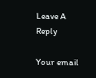Leave A Reply

Your email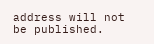address will not be published.